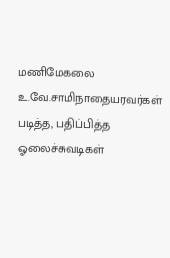மணிமேகலை
உ.வே.சாமிநாதையரவர்கள் படித்த, பதிப்பித்த ஓலைச்சுவடிகள்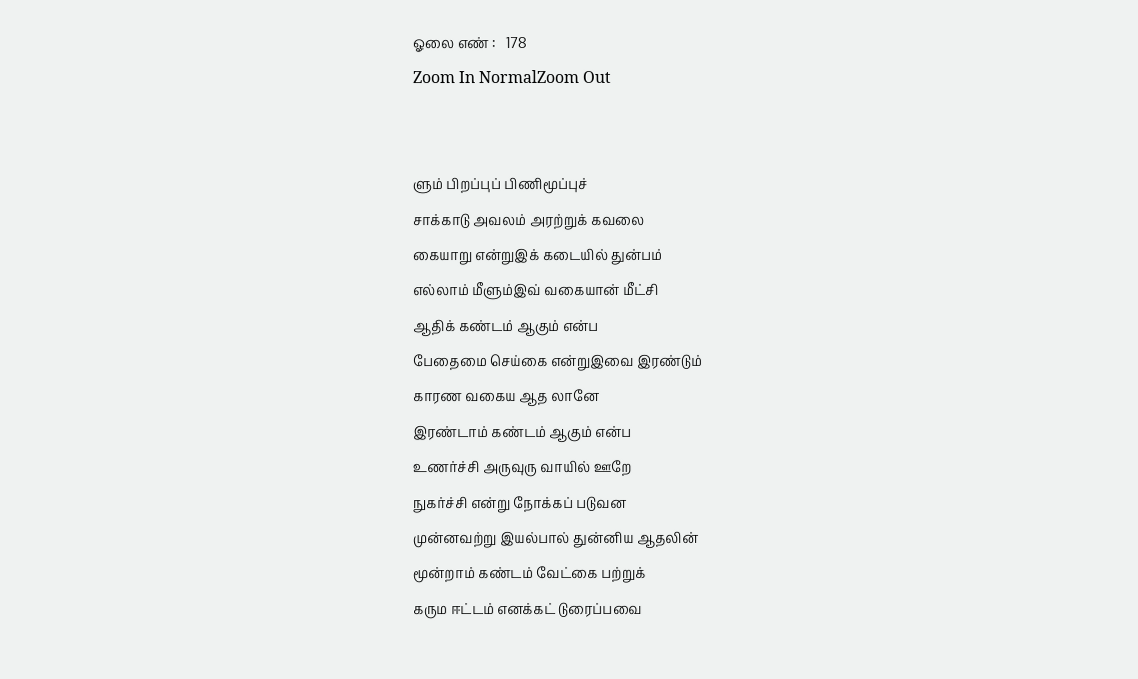ஓலை எண் :   178
Zoom In NormalZoom Out


ளும் பிறப்புப் பிணிமூப்புச்
சாக்காடு அவலம் அரற்றுக் கவலை
கையாறு என்றுஇக் கடையில் துன்பம்
எல்லாம் மீளும்இவ் வகையான் மீட்சி
ஆதிக் கண்டம் ஆகும் என்ப
பேதைமை செய்கை என்றுஇவை இரண்டும்
காரண வகைய ஆத லானே
இரண்டாம் கண்டம் ஆகும் என்ப
உணர்ச்சி அருவுரு வாயில் ஊறே
நுகர்ச்சி என்று நோக்கப் படுவன
முன்னவற்று இயல்பால் துன்னிய ஆதலின்
மூன்றாம் கண்டம் வேட்கை பற்றுக்
கரும ஈட்டம் எனக்கட் டுரைப்பவை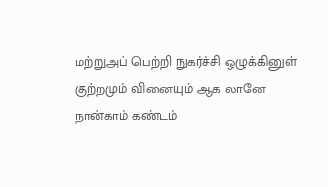மற்றுஅப் பெற்றி நுகர்ச்சி ஒழுக்கினுள்
குற்றமும் வினையும் ஆக லானே
நான்காம் கண்டம்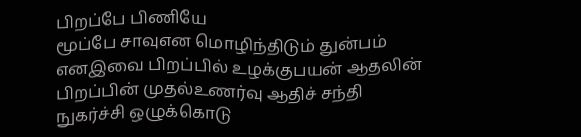பிறப்பே பிணியே
மூப்பே சாவுஎன மொழிந்திடும் துன்பம்
எனஇவை பிறப்பில் உழக்குபயன் ஆதலின்
பிறப்பின் முதல்உணர்வு ஆதிச் சந்தி
நுகர்ச்சி ஒழுக்கொடு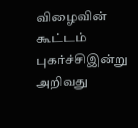விழைவின் கூட்டம்
புகர்ச்சிஇன்று அறிவது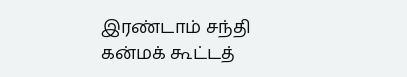இரண்டாம் சந்தி
கன்மக் கூட்டத்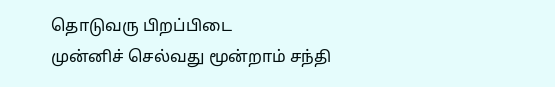தொடுவரு பிறப்பிடை
முன்னிச் செல்வது மூன்றாம் சந்தி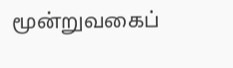மூன்றுவகைப்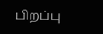பிறப்பு